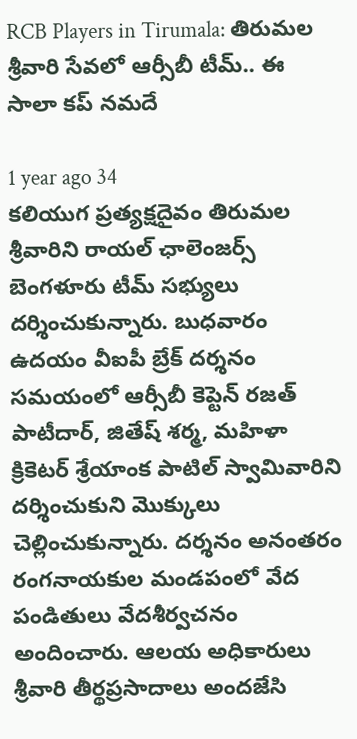RCB Players in Tirumala: తిరుమల శ్రీవారి సేవలో ఆర్సీబీ టీమ్.. ఈ సాలా కప్ నమదే

1 year ago 34
కలియుగ ప్రత్యక్షదైవం తిరుమల శ్రీవారిని రాయల్ ఛాలెంజర్స్ బెంగళూరు టీమ్ సభ్యులు దర్శించుకున్నారు. బుధవారం ఉదయం వీఐపీ బ్రేక్ దర్శనం సమయంలో ఆర్సీబీ కెప్టెన్ రజత్ పాటీదార్, జితేష్ శర్మ, మహిళా క్రికెటర్ శ్రేయాంక పాటిల్‌ స్వామివారిని దర్శించుకుని మొక్కులు చెల్లించుకున్నారు. దర్శనం అనంతరం రంగనాయకుల మండపంలో వేద పండితులు వేదశీర్వచనం అందించారు. ఆలయ అధికారులు శ్రీవారి తీర్థప్రసాదాలు అందజేసి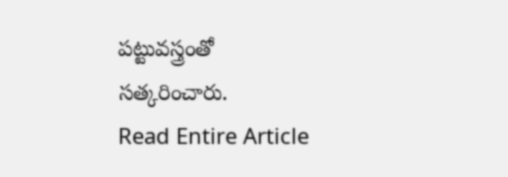పట్టువస్త్రంతో సత్కరించారు.
Read Entire Article